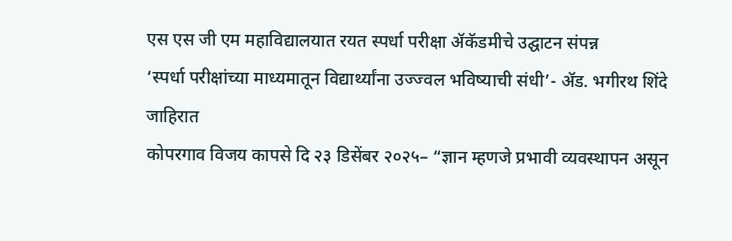एस एस जी एम महाविद्यालयात रयत स्पर्धा परीक्षा ॲकॅडमीचे उद्घाटन संपन्न
‘स्पर्धा परीक्षांच्या माध्यमातून विद्यार्थ्यांना उज्ज्वल भविष्याची संधी’- ॲड. भगीरथ शिंदे
जाहिरात
कोपरगाव विजय कापसे दि २३ डिसेंबर २०२५– “ज्ञान म्हणजे प्रभावी व्यवस्थापन असून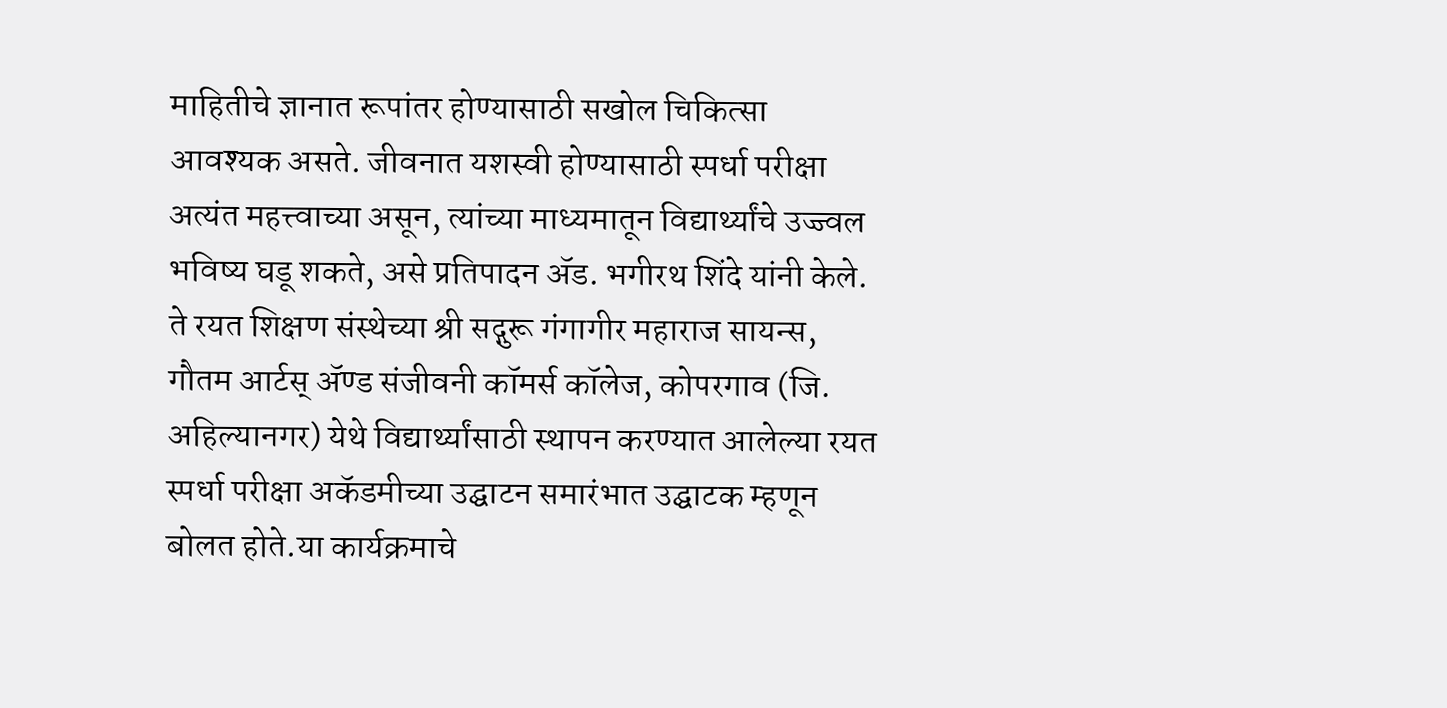माहितीचे ज्ञानात रूपांतर होण्यासाठी सखोल चिकित्सा आवश्यक असते. जीवनात यशस्वी होण्यासाठी स्पर्धा परीक्षा अत्यंत महत्त्वाच्या असून, त्यांच्या माध्यमातून विद्यार्थ्यांचे उज्ज्वल भविष्य घडू शकते, असे प्रतिपादन ॲड. भगीरथ शिंदे यांनी केले. ते रयत शिक्षण संस्थेच्या श्री सद्गुरू गंगागीर महाराज सायन्स, गौतम आर्टस् ॲण्ड संजीवनी कॉमर्स कॉलेज, कोपरगाव (जि. अहिल्यानगर) येथे विद्यार्थ्यांसाठी स्थापन करण्यात आलेल्या रयत स्पर्धा परीक्षा अकॅडमीच्या उद्घाटन समारंभात उद्घाटक म्हणून बोलत होते.या कार्यक्रमाचे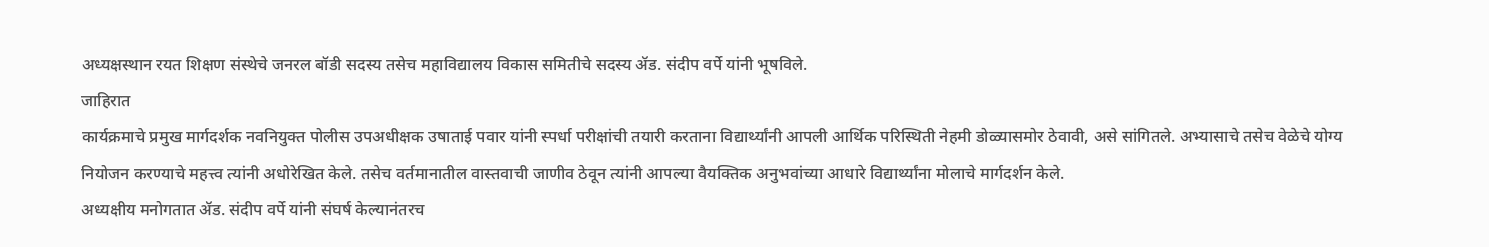अध्यक्षस्थान रयत शिक्षण संस्थेचे जनरल बॉडी सदस्य तसेच महाविद्यालय विकास समितीचे सदस्य ॲड. संदीप वर्पे यांनी भूषविले.
जाहिरात
कार्यक्रमाचे प्रमुख मार्गदर्शक नवनियुक्त पोलीस उपअधीक्षक उषाताई पवार यांनी स्पर्धा परीक्षांची तयारी करताना विद्यार्थ्यांनी आपली आर्थिक परिस्थिती नेहमी डोळ्यासमोर ठेवावी, असे सांगितले. अभ्यासाचे तसेच वेळेचे योग्य नियोजन करण्याचे महत्त्व त्यांनी अधोरेखित केले. तसेच वर्तमानातील वास्तवाची जाणीव ठेवून त्यांनी आपल्या वैयक्तिक अनुभवांच्या आधारे विद्यार्थ्यांना मोलाचे मार्गदर्शन केले.
अध्यक्षीय मनोगतात ॲड. संदीप वर्पे यांनी संघर्ष केल्यानंतरच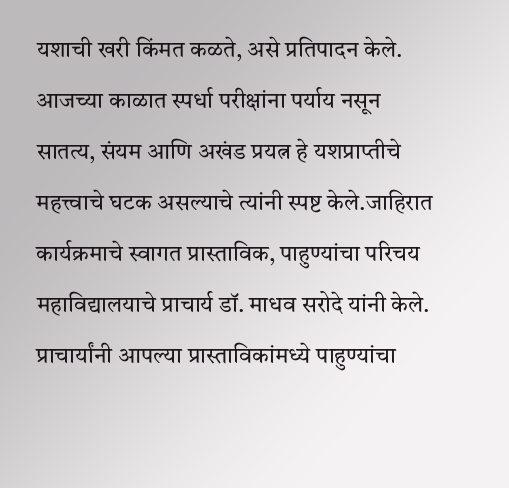यशाची खरी किंमत कळते, असे प्रतिपादन केले. आजच्या काळात स्पर्धा परीक्षांना पर्याय नसून सातत्य, संयम आणि अखंड प्रयत्न हे यशप्राप्तीचे महत्त्वाचे घटक असल्याचे त्यांनी स्पष्ट केले.जाहिरात
कार्यक्रमाचे स्वागत प्रास्ताविक, पाहुण्यांचा परिचय महाविद्यालयाचे प्राचार्य डॉ. माधव सरोदे यांनी केले. प्राचार्यांनी आपल्या प्रास्ताविकांमध्ये पाहुण्यांचा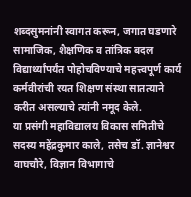शब्दसुमनांनी स्वागत करून, जगात घडणारे सामाजिक, शैक्षणिक व तांत्रिक बदल विद्यार्थ्यांपर्यंत पोहोचविण्याचे महत्त्वपूर्ण कार्य कर्मवीरांची रयत शिक्षण संस्था सातत्याने करीत असल्याचे त्यांनी नमूद केले.
या प्रसंगी महाविद्यालय विकास समितीचे सदस्य महेंद्रकुमार काले, तसेच डॉ. ज्ञानेश्वर वाघचौरे, विज्ञान विभागाचे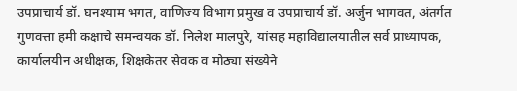उपप्राचार्य डॉ. घनश्याम भगत, वाणिज्य विभाग प्रमुख व उपप्राचार्य डॉ. अर्जुन भागवत, अंतर्गत गुणवत्ता हमी कक्षाचे समन्वयक डॉ. निलेश मालपुरे, यांसह महाविद्यालयातील सर्व प्राध्यापक, कार्यालयीन अधीक्षक, शिक्षकेतर सेवक व मोठ्या संख्येने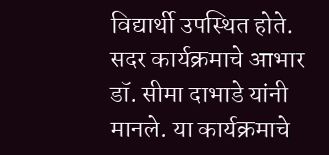विद्यार्थी उपस्थित होते. सदर कार्यक्रमाचे आभार डॉ. सीमा दाभाडे यांनी मानले. या कार्यक्रमाचे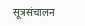सूत्रसंचालन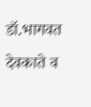डॉ.भागवत देवकाते व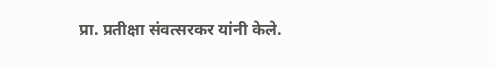प्रा. प्रतीक्षा संवत्सरकर यांनी केले.